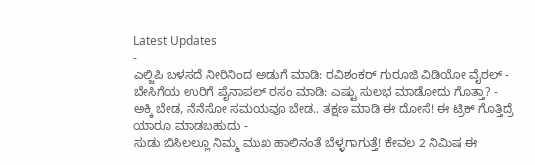Latest Updates
-
ಎಲ್ಜಿಪಿ ಬಳಸದೆ ನೀರಿನಿಂದ ಅಡುಗೆ ಮಾಡಿ: ರವಿಶಂಕರ್ ಗುರೂಜಿ ವಿಡಿಯೋ ವೈರಲ್ -
ಬೇಸಿಗೆಯ ಉರಿಗೆ ಪೈನಾಪಲ್ ರಸಂ ಮಾಡಿ: ಎಷ್ಟು ಸುಲಭ ಮಾಡೋದು ಗೊತ್ತಾ? -
ಅಕ್ಕಿ ಬೇಡ, ನೆನೆಸೋ ಸಮಯವೂ ಬೇಡ.. ತಕ್ಷಣ ಮಾಡಿ ಈ ದೋಸೆ! ಈ ಟ್ರಿಕ್ ಗೊತ್ತಿದ್ರೆ ಯಾರೂ ಮಾಡಬಹುದು -
ಸುಡು ಬಿಸಿಲಲ್ಲೂ ನಿಮ್ಮ ಮುಖ ಹಾಲಿನಂತೆ ಬೆಳ್ಳಗಾಗುತ್ತೆ! ಕೇವಲ 2 ನಿಮಿಷ ಈ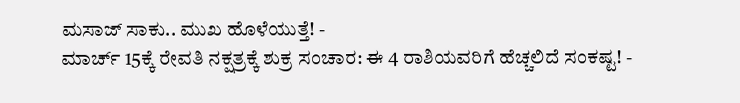ಮಸಾಜ್ ಸಾಕು.. ಮುಖ ಹೊಳೆಯುತ್ತೆ! -
ಮಾರ್ಚ್ 15ಕ್ಕೆ ರೇವತಿ ನಕ್ಷತ್ರಕ್ಕೆ ಶುಕ್ರ ಸಂಚಾರ: ಈ 4 ರಾಶಿಯವರಿಗೆ ಹೆಚ್ಚಲಿದೆ ಸಂಕಷ್ಟ! -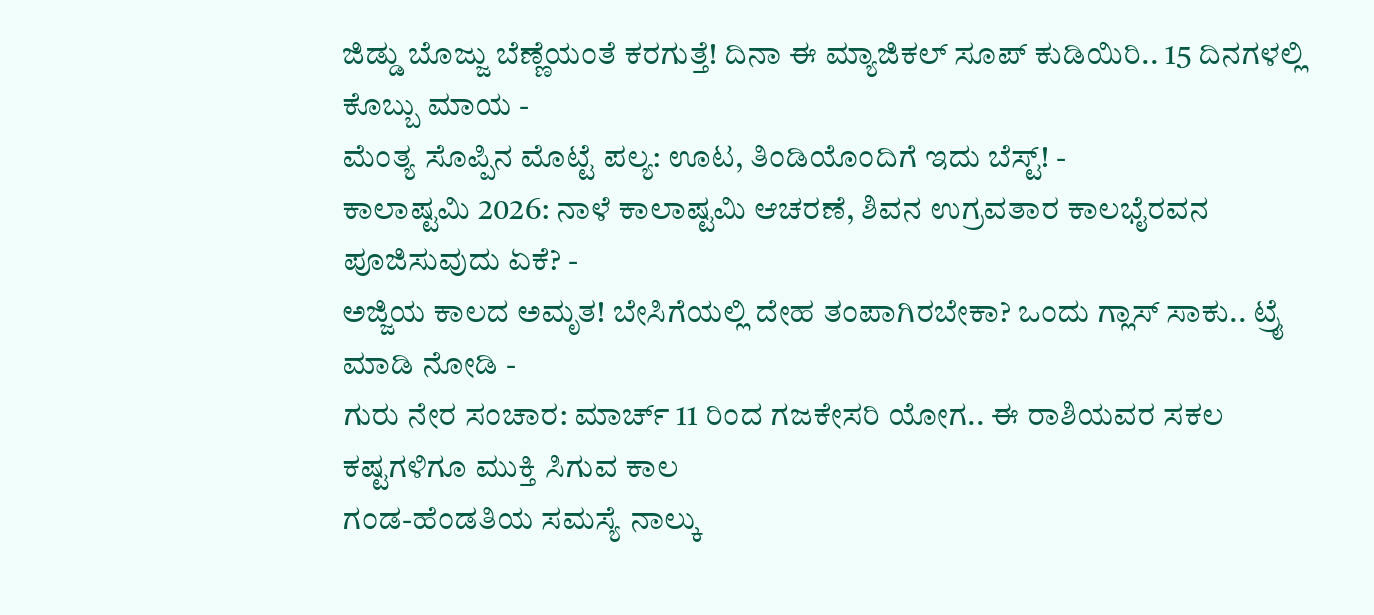ಜಿಡ್ಡು ಬೊಜ್ಜು ಬೆಣ್ಣೆಯಂತೆ ಕರಗುತ್ತೆ! ದಿನಾ ಈ ಮ್ಯಾಜಿಕಲ್ ಸೂಪ್ ಕುಡಿಯಿರಿ.. 15 ದಿನಗಳಲ್ಲಿ ಕೊಬ್ಬು ಮಾಯ -
ಮೆಂತ್ಯ ಸೊಪ್ಪಿನ ಮೊಟ್ಟೆ ಪಲ್ಯ: ಊಟ, ತಿಂಡಿಯೊಂದಿಗೆ ಇದು ಬೆಸ್ಟ್! -
ಕಾಲಾಷ್ಟಮಿ 2026: ನಾಳೆ ಕಾಲಾಷ್ಟಮಿ ಆಚರಣೆ, ಶಿವನ ಉಗ್ರವತಾರ ಕಾಲಭೈರವನ ಪೂಜಿಸುವುದು ಏಕೆ? -
ಅಜ್ಜಿಯ ಕಾಲದ ಅಮೃತ! ಬೇಸಿಗೆಯಲ್ಲಿ ದೇಹ ತಂಪಾಗಿರಬೇಕಾ? ಒಂದು ಗ್ಲಾಸ್ ಸಾಕು.. ಟ್ರೈ ಮಾಡಿ ನೋಡಿ -
ಗುರು ನೇರ ಸಂಚಾರ: ಮಾರ್ಚ್ 11 ರಿಂದ ಗಜಕೇಸರಿ ಯೋಗ.. ಈ ರಾಶಿಯವರ ಸಕಲ ಕಷ್ಟಗಳಿಗೂ ಮುಕ್ತಿ ಸಿಗುವ ಕಾಲ
ಗಂಡ-ಹೆಂಡತಿಯ ಸಮಸ್ಯೆ ನಾಲ್ಕು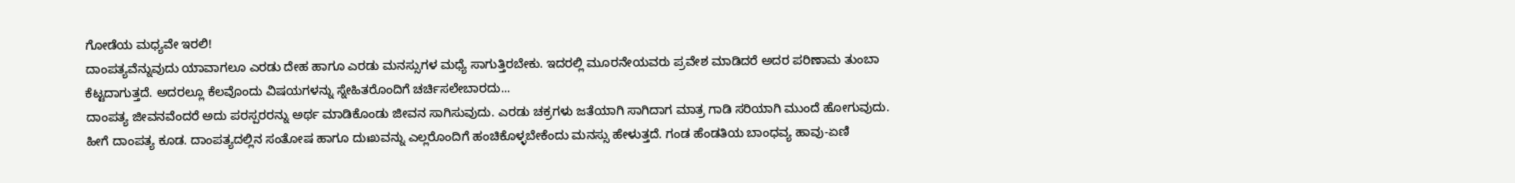ಗೋಡೆಯ ಮಧ್ಯವೇ ಇರಲಿ!
ದಾಂಪತ್ಯವೆನ್ನುವುದು ಯಾವಾಗಲೂ ಎರಡು ದೇಹ ಹಾಗೂ ಎರಡು ಮನಸ್ಸುಗಳ ಮಧ್ಯೆ ಸಾಗುತ್ತಿರಬೇಕು. ಇದರಲ್ಲಿ ಮೂರನೇಯವರು ಪ್ರವೇಶ ಮಾಡಿದರೆ ಅದರ ಪರಿಣಾಮ ತುಂಬಾ ಕೆಟ್ಟದಾಗುತ್ತದೆ. ಅದರಲ್ಲೂ ಕೆಲವೊಂದು ವಿಷಯಗಳನ್ನು ಸ್ನೇಹಿತರೊಂದಿಗೆ ಚರ್ಚಿಸಲೇಬಾರದು...
ದಾಂಪತ್ಯ ಜೀವನವೆಂದರೆ ಅದು ಪರಸ್ಪರರನ್ನು ಅರ್ಥ ಮಾಡಿಕೊಂಡು ಜೀವನ ಸಾಗಿಸುವುದು. ಎರಡು ಚಕ್ರಗಳು ಜತೆಯಾಗಿ ಸಾಗಿದಾಗ ಮಾತ್ರ ಗಾಡಿ ಸರಿಯಾಗಿ ಮುಂದೆ ಹೋಗುವುದು. ಹೀಗೆ ದಾಂಪತ್ಯ ಕೂಡ. ದಾಂಪತ್ಯದಲ್ಲಿನ ಸಂತೋಷ ಹಾಗೂ ದುಃಖವನ್ನು ಎಲ್ಲರೊಂದಿಗೆ ಹಂಚಿಕೊಳ್ಳಬೇಕೆಂದು ಮನಸ್ಸು ಹೇಳುತ್ತದೆ. ಗಂಡ ಹೆಂಡತಿಯ ಬಾಂಧವ್ಯ ಹಾವು-ಏಣಿ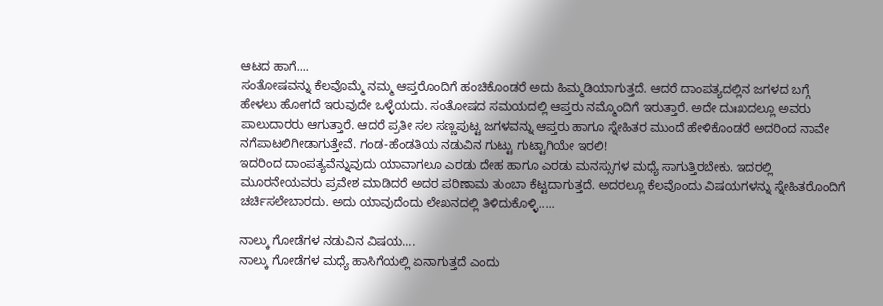ಆಟದ ಹಾಗೆ....
ಸಂತೋಷವನ್ನು ಕೆಲವೊಮ್ಮೆ ನಮ್ಮ ಆಪ್ತರೊಂದಿಗೆ ಹಂಚಿಕೊಂಡರೆ ಅದು ಹಿಮ್ಮಡಿಯಾಗುತ್ತದೆ. ಆದರೆ ದಾಂಪತ್ಯದಲ್ಲಿನ ಜಗಳದ ಬಗ್ಗೆ ಹೇಳಲು ಹೋಗದೆ ಇರುವುದೇ ಒಳ್ಳೆಯದು. ಸಂತೋಷದ ಸಮಯದಲ್ಲಿ ಆಪ್ತರು ನಮ್ಮೊಂದಿಗೆ ಇರುತ್ತಾರೆ. ಅದೇ ದುಃಖದಲ್ಲೂ ಅವರು ಪಾಲುದಾರರು ಆಗುತ್ತಾರೆ. ಆದರೆ ಪ್ರತೀ ಸಲ ಸಣ್ಣಪುಟ್ಟ ಜಗಳವನ್ನು ಆಪ್ತರು ಹಾಗೂ ಸ್ನೇಹಿತರ ಮುಂದೆ ಹೇಳಿಕೊಂಡರೆ ಅದರಿಂದ ನಾವೇ ನಗೆಪಾಟಲಿಗೀಡಾಗುತ್ತೇವೆ. ಗಂಡ-ಹೆಂಡತಿಯ ನಡುವಿನ ಗುಟ್ಟು ಗುಟ್ಟಾಗಿಯೇ ಇರಲಿ!
ಇದರಿಂದ ದಾಂಪತ್ಯವೆನ್ನುವುದು ಯಾವಾಗಲೂ ಎರಡು ದೇಹ ಹಾಗೂ ಎರಡು ಮನಸ್ಸುಗಳ ಮಧ್ಯೆ ಸಾಗುತ್ತಿರಬೇಕು. ಇದರಲ್ಲಿ ಮೂರನೇಯವರು ಪ್ರವೇಶ ಮಾಡಿದರೆ ಅದರ ಪರಿಣಾಮ ತುಂಬಾ ಕೆಟ್ಟದಾಗುತ್ತದೆ. ಅದರಲ್ಲೂ ಕೆಲವೊಂದು ವಿಷಯಗಳನ್ನು ಸ್ನೇಹಿತರೊಂದಿಗೆ ಚರ್ಚಿಸಲೇಬಾರದು. ಅದು ಯಾವುದೆಂದು ಲೇಖನದಲ್ಲಿ ತಿಳಿದುಕೊಳ್ಳಿ.....

ನಾಲ್ಕು ಗೋಡೆಗಳ ನಡುವಿನ ವಿಷಯ....
ನಾಲ್ಕು ಗೋಡೆಗಳ ಮಧ್ಯೆ ಹಾಸಿಗೆಯಲ್ಲಿ ಏನಾಗುತ್ತದೆ ಎಂದು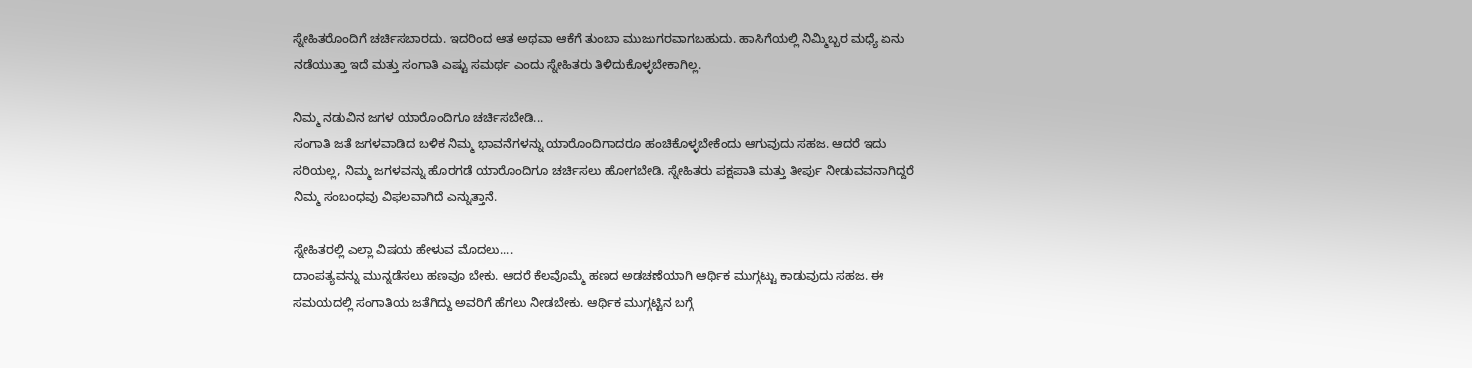ಸ್ನೇಹಿತರೊಂದಿಗೆ ಚರ್ಚಿಸಬಾರದು. ಇದರಿಂದ ಆತ ಅಥವಾ ಆಕೆಗೆ ತುಂಬಾ ಮುಜುಗರವಾಗಬಹುದು. ಹಾಸಿಗೆಯಲ್ಲಿ ನಿಮ್ಮಿಬ್ಬರ ಮಧ್ಯೆ ಏನು ನಡೆಯುತ್ತಾ ಇದೆ ಮತ್ತು ಸಂಗಾತಿ ಎಷ್ಟು ಸಮರ್ಥ ಎಂದು ಸ್ನೇಹಿತರು ತಿಳಿದುಕೊಳ್ಳಬೇಕಾಗಿಲ್ಲ.

ನಿಮ್ಮ ನಡುವಿನ ಜಗಳ ಯಾರೊಂದಿಗೂ ಚರ್ಚಿಸಬೇಡಿ...
ಸಂಗಾತಿ ಜತೆ ಜಗಳವಾಡಿದ ಬಳಿಕ ನಿಮ್ಮ ಭಾವನೆಗಳನ್ನು ಯಾರೊಂದಿಗಾದರೂ ಹಂಚಿಕೊಳ್ಳಬೇಕೆಂದು ಆಗುವುದು ಸಹಜ. ಆದರೆ ಇದು ಸರಿಯಲ್ಲ, ನಿಮ್ಮ ಜಗಳವನ್ನು ಹೊರಗಡೆ ಯಾರೊಂದಿಗೂ ಚರ್ಚಿಸಲು ಹೋಗಬೇಡಿ. ಸ್ನೇಹಿತರು ಪಕ್ಷಪಾತಿ ಮತ್ತು ತೀರ್ಪು ನೀಡುವವನಾಗಿದ್ದರೆ ನಿಮ್ಮ ಸಂಬಂಧವು ವಿಫಲವಾಗಿದೆ ಎನ್ನುತ್ತಾನೆ.

ಸ್ನೇಹಿತರಲ್ಲಿ ಎಲ್ಲಾ ವಿಷಯ ಹೇಳುವ ಮೊದಲು....
ದಾಂಪತ್ಯವನ್ನು ಮುನ್ನಡೆಸಲು ಹಣವೂ ಬೇಕು. ಆದರೆ ಕೆಲವೊಮ್ಮೆ ಹಣದ ಅಡಚಣೆಯಾಗಿ ಆರ್ಥಿಕ ಮುಗ್ಗಟ್ಟು ಕಾಡುವುದು ಸಹಜ. ಈ ಸಮಯದಲ್ಲಿ ಸಂಗಾತಿಯ ಜತೆಗಿದ್ದು ಅವರಿಗೆ ಹೆಗಲು ನೀಡಬೇಕು. ಆರ್ಥಿಕ ಮುಗ್ಗಟ್ಟಿನ ಬಗ್ಗೆ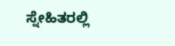ಸ್ನೇಹಿತರಲ್ಲಿ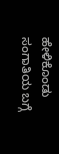ಹೇಳಿಕೊಂಡು ಸಂಗಾತಿಯ ಬಗ್ಗೆ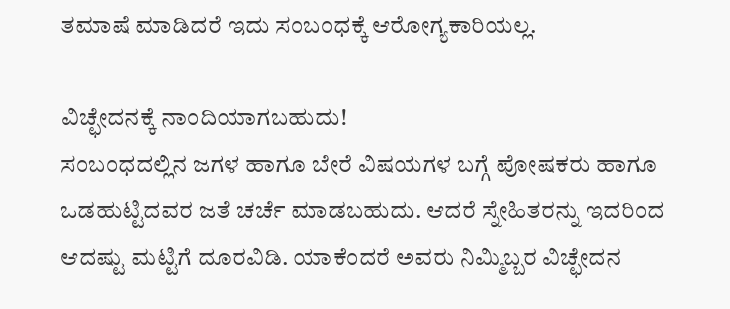ತಮಾಷೆ ಮಾಡಿದರೆ ಇದು ಸಂಬಂಧಕ್ಕೆ ಆರೋಗ್ಯಕಾರಿಯಲ್ಲ.

ವಿಚ್ಛೇದನಕ್ಕೆ ನಾಂದಿಯಾಗಬಹುದು!
ಸಂಬಂಧದಲ್ಲಿನ ಜಗಳ ಹಾಗೂ ಬೇರೆ ವಿಷಯಗಳ ಬಗ್ಗೆ ಪೋಷಕರು ಹಾಗೂ ಒಡಹುಟ್ಟಿದವರ ಜತೆ ಚರ್ಚೆ ಮಾಡಬಹುದು. ಆದರೆ ಸ್ನೇಹಿತರನ್ನು ಇದರಿಂದ ಆದಷ್ಟು ಮಟ್ಟಿಗೆ ದೂರವಿಡಿ. ಯಾಕೆಂದರೆ ಅವರು ನಿಮ್ಮಿಬ್ಬರ ವಿಚ್ಛೇದನ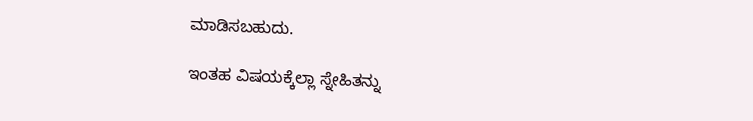ಮಾಡಿಸಬಹುದು.

ಇಂತಹ ವಿಷಯಕ್ಕೆಲ್ಲಾ ಸ್ನೇಹಿತನ್ನು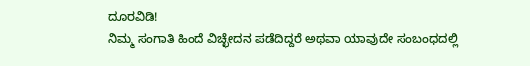ದೂರವಿಡಿ!
ನಿಮ್ಮ ಸಂಗಾತಿ ಹಿಂದೆ ವಿಚ್ಛೇದನ ಪಡೆದಿದ್ದರೆ ಅಥವಾ ಯಾವುದೇ ಸಂಬಂಧದಲ್ಲಿ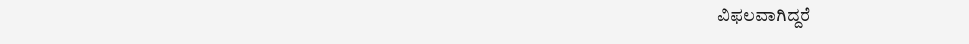ವಿಫಲವಾಗಿದ್ದರೆ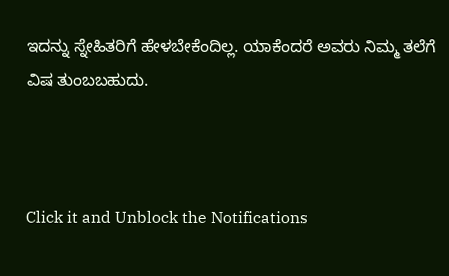ಇದನ್ನು ಸ್ನೇಹಿತರಿಗೆ ಹೇಳಬೇಕೆಂದಿಲ್ಲ. ಯಾಕೆಂದರೆ ಅವರು ನಿಮ್ಮ ತಲೆಗೆ ವಿಷ ತುಂಬಬಹುದು.



Click it and Unblock the Notifications